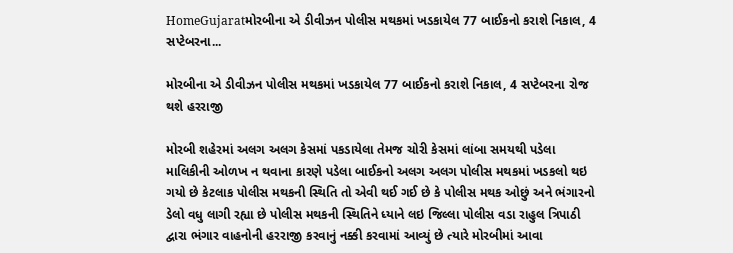HomeGujaratમોરબીના એ ડીવીઝન પોલીસ મથકમાં ખડકાયેલ 77 બાઈકનો કરાશે નિકાલ, 4 સપ્ટેબરના...

મોરબીના એ ડીવીઝન પોલીસ મથકમાં ખડકાયેલ 77 બાઈકનો કરાશે નિકાલ, 4 સપ્ટેબરના રોજ થશે હરરાજી

મોરબી શહેરમાં અલગ અલગ કેસમાં પકડાયેલા તેમજ ચોરી કેસમાં લાંબા સમયથી પડેલા માલિકીની ઓળખ ન થવાના કારણે પડેલા બાઈકનો અલગ અલગ પોલીસ મથકમાં ખડકલો થઇ ગયો છે કેટલાક પોલીસ મથકની સ્થિતિ તો એવી થઈ ગઈ છે કે પોલીસ મથક ઓછું અને ભંગારનો ડેલો વધુ લાગી રહ્યા છે પોલીસ મથકની સ્થિતિને ધ્યાને લઇ જિલ્લા પોલીસ વડા રાહુલ ત્રિપાઠી દ્વારા ભંગાર વાહનોની હરરાજી કરવાનું નક્કી કરવામાં આવ્યું છે ત્યારે મોરબીમાં આવા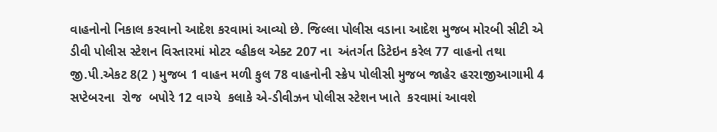વાહનોનો નિકાલ કરવાનો આદેશ કરવામાં આવ્યો છે. જિલ્લા પોલીસ વડાના આદેશ મુજબ મોરબી સીટી એ ડીવી પોલીસ સ્ટેશન વિસ્તારમાં મોટર વ્હીકલ એક્ટ 207 ના  અંતર્ગત ડિટેઇન કરેલ 77 વાહનો તથા જી.પી.એકટ 8(2 ) મુજબ 1 વાહન મળી કુલ 78 વાહનોની સ્ક્રેપ પોલીસી મુજબ જાહેર હરરાજીઆગામી 4 સપ્ટેબરના  રોજ  બપોરે 12 વાગ્યે  કલાકે એ-ડીવીઝન પોલીસ સ્ટેશન ખાતે  કરવામાં આવશે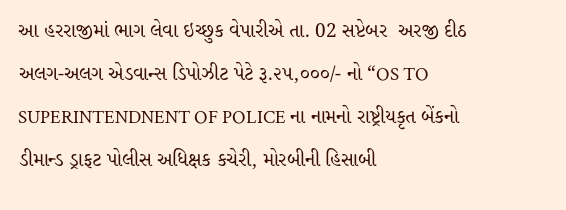આ હરરાજીમાં ભાગ લેવા ઇચ્છુક વેપારીએ તા. 02 સપ્ટેબર  અરજી દીઠ અલગ-અલગ એડવાન્સ ડિપોઝીટ પેટે રૂ.૨૫,૦૦૦/- નો “OS TO SUPERINTENDNENT OF POLICE ના નામનો રાષ્ટ્રીયકૃત બેંકનો ડીમાન્ડ ડ્રાફટ પોલીસ અધિક્ષક કચેરી, મોરબીની હિસાબી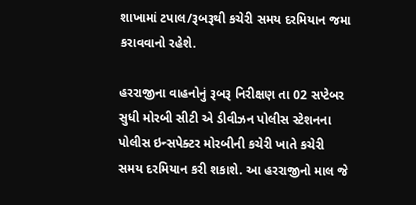શાખામાં ટપાલ/રૂબરૂથી કચેરી સમય દરમિયાન જમા કરાવવાનો રહેશે.

હરરાજીના વાહનોનું રૂબરૂ નિરીક્ષણ તા 02 સપ્ટેબર સુધી મોરબી સીટી એ ડીવીઝન પોલીસ સ્ટેશનના પોલીસ ઇન્સપેક્ટર મોરબીની કચેરી ખાતે કચેરી સમય દરમિયાન કરી શકાશે. આ હરરાજીનો માલ જે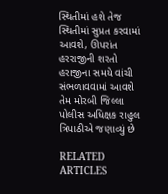સ્થિતીમાં હશે તેજ સ્થિતીમાં સુપ્રત કરવામાં આવશે, ઊપરાંત હરરાજીની શરતો હરાજીના સમયે વાંચી સંભળાવવામાં આવશે તેમ મોરબી જિલ્લા પોલીસ અધિક્ષક રાહુલ ત્રિપાઠીએ જણાવ્યું છે

RELATED ARTICLES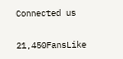Connected us

21,450FansLike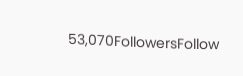53,070FollowersFollow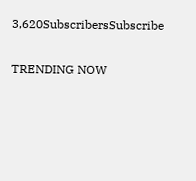3,620SubscribersSubscribe

TRENDING NOW